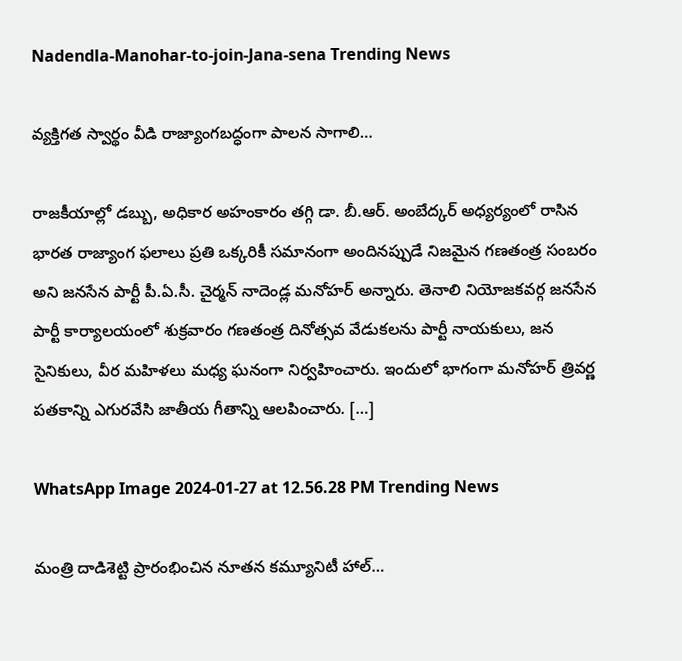Nadendla-Manohar-to-join-Jana-sena Trending News

వ్యక్తిగత స్వార్థం వీడి రాజ్యాంగబద్ధంగా పాలన సాగాలి…

రాజకీయాల్లో డబ్బు, అధికార అహంకారం తగ్గి డా. బీ.ఆర్. అంబేద్కర్ అధ్యర్యంలో రాసిన భారత రాజ్యాంగ ఫలాలు ప్రతి ఒక్కరికీ సమానంగా అందినప్పుడే నిజమైన గణతంత్ర సంబరం అని జనసేన పార్టీ పీ.ఏ.సీ. చైర్మన్ నాదెండ్ల మనోహర్ అన్నారు. తెనాలి నియోజకవర్గ జనసేన పార్టీ కార్యాలయంలో శుక్రవారం గణతంత్ర దినోత్సవ వేడుకలను పార్టీ నాయకులు, జన సైనికులు, వీర మహిళలు మధ్య ఘనంగా నిర్వహించారు. ఇందులో భాగంగా మనోహర్ త్రివర్ణ పతకాన్ని ఎగురవేసి జాతీయ గీతాన్ని ఆలపించారు. […]

WhatsApp Image 2024-01-27 at 12.56.28 PM Trending News

మంత్రి దాడిశెట్టి ప్రారంభించిన నూతన కమ్యూనిటీ హాల్…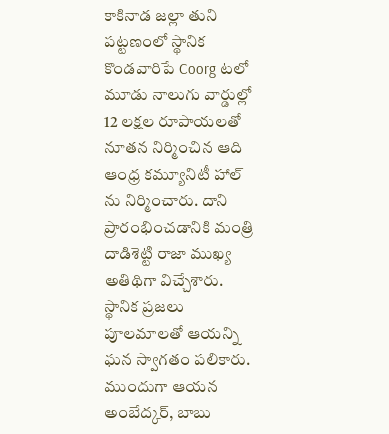కాకినాడ జల్లా తుని పట్టణంలో స్థానిక కొండవారిపే Coorg టలో మూడు నాలుగు వార్డుల్లో 12 లక్షల రూపాయలతో నూతన నిర్మించిన ఆది ఆంధ్ర కమ్యూనిటీ హాల్ ను నిర్మించారు. దాని ప్రారంభించడానికి మంత్రి దాడిశెట్టి రాజా ముఖ్య అతిథిగా విచ్చేశారు. స్థానిక ప్రజలు పూలమాలతో ఆయన్ని ఘన స్వాగతం పలికారు. ముందుగా ఆయన అంబేద్కర్, బాబు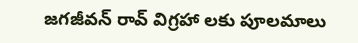జగజీవన్ రావ్ విగ్రహా లకు పూలమాలు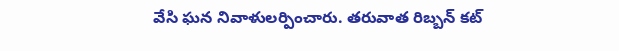వేసి ఘన నివాళులర్పించారు. తరువాత రిబ్బన్ కట్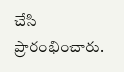చేసి ప్రారంభించారు.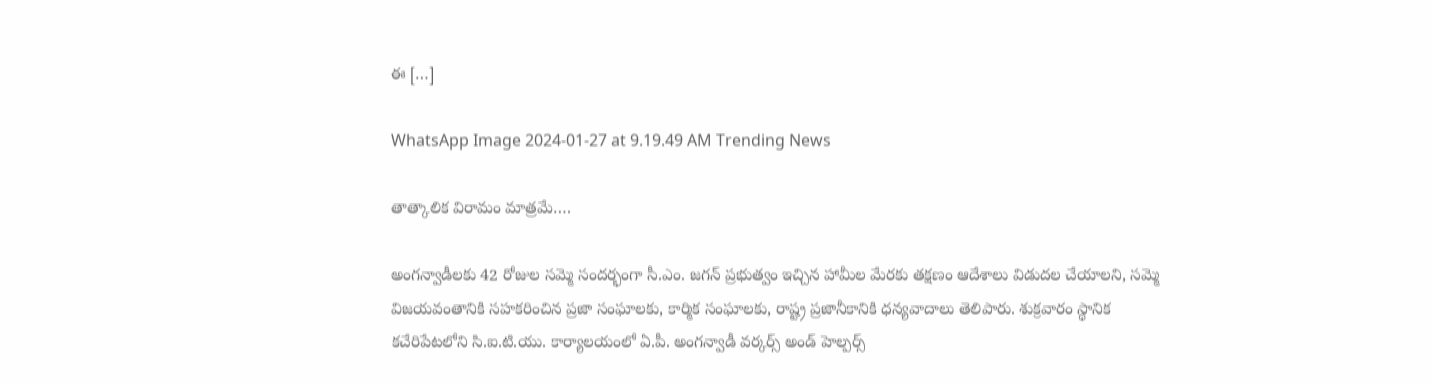ఈ […]

WhatsApp Image 2024-01-27 at 9.19.49 AM Trending News

తాత్కాలిక విరామం మాత్రమే….

అంగన్వాడీలకు 42 రోజుల సమ్మె సందర్భంగా సీ.ఎం. జగన్ ప్రభుత్వం ఇచ్చిన హామీల మేరకు తక్షణం ఆదేశాలు విడుదల చేయాలని, సమ్మె విజయవంతానికి సహకరించిన ప్రజా సంఘాలకు, కార్మిక సంఘాలకు, రాష్ట్ర ప్రజానీకానికి ధన్యవాదాలు తెలిపారు. శుక్రవారం స్థానిక కచేరిపేటలోని సి.ఐ.టి.యు. కార్యాలయంలో ఏ.పీ. అంగన్వాడీ వర్కర్స్ అండ్ హెల్పర్స్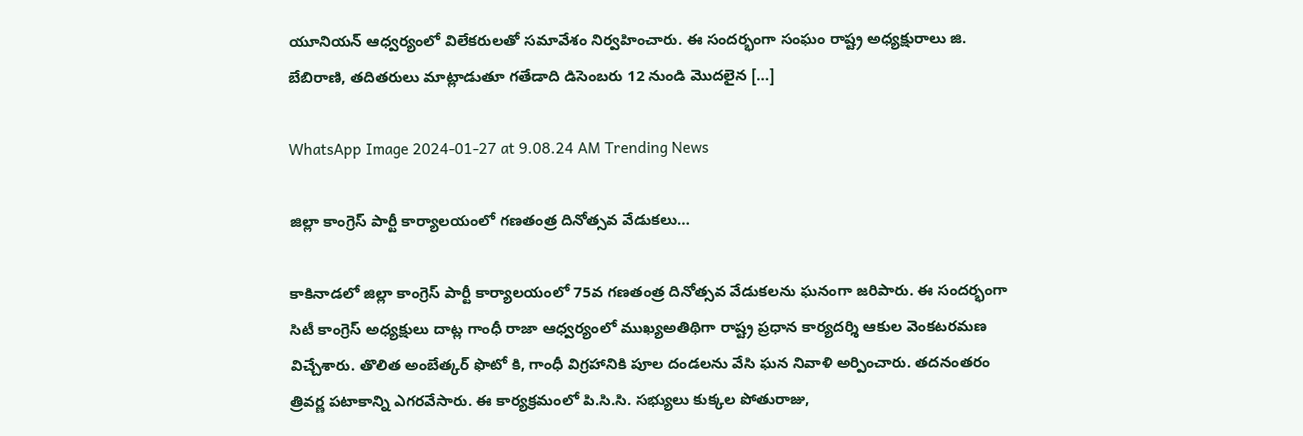యూనియన్ ఆధ్వర్యంలో విలేకరులతో సమావేశం నిర్వహించారు. ఈ సందర్భంగా సంఘం రాష్ట్ర అధ్యక్షురాలు జి. బేబిరాణి, తదితరులు మాట్లాడుతూ గతేడాది డిసెంబరు 12 నుండి మొదలైన […]

WhatsApp Image 2024-01-27 at 9.08.24 AM Trending News

జిల్లా కాంగ్రెస్ పార్టీ కార్యాలయంలో గణతంత్ర దినోత్సవ వేడుకలు…

కాకినాడలో జిల్లా కాంగ్రెస్ పార్టీ కార్యాలయంలో 75వ గణతంత్ర దినోత్సవ వేడుకలను ఘనంగా జరిపారు. ఈ సందర్భంగా సిటీ కాంగ్రెస్ అధ్యక్షులు దాట్ల గాంధీ రాజా ఆధ్వర్యంలో ముఖ్యఅతిథిగా రాష్ట్ర ప్రధాన కార్యదర్శి ఆకుల వెంకటరమణ విచ్చేశారు. తొలిత అంబేత్కర్ ఫొటో కి, గాంధీ విగ్రహానికి పూల దండలను వేసి ఘన నివాళి అర్పించారు. తదనంతరం త్రివర్ణ పటాకాన్ని ఎగరవేసారు. ఈ కార్యక్రమంలో పి.సి.సి. సభ్యులు కుక్కల పోతురాజు,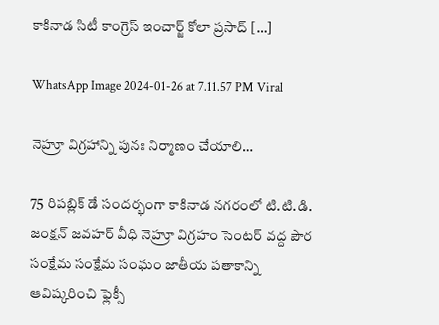కాకినాడ సిటీ కాంగ్రెస్ ఇంచార్జ్ కోలా ప్రసాద్ […]

WhatsApp Image 2024-01-26 at 7.11.57 PM Viral

నెహ్రూ విగ్రహాన్ని పునః నిర్మాణం చేయాలి…

75 రిపబ్లిక్ డే సందర్భంగా కాకినాడ నగరంలో టి.టి.డి. జంక్షన్ జవహర్ వీధి నెహ్రూ విగ్రహం సెంటర్ వద్ద పౌర సంక్షేమ సంక్షేమ సంఘం జాతీయ పతాకాన్ని ఆవిష్కరించి ఫ్లెక్సీ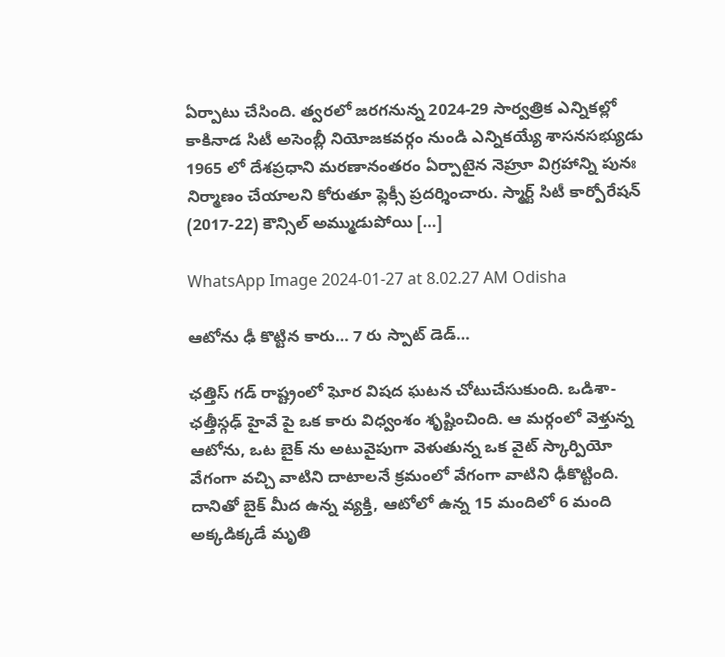ఏర్పాటు చేసింది. త్వరలో జరగనున్న 2024-29 సార్వత్రిక ఎన్నికల్లో కాకినాడ సిటీ అసెంబ్లీ నియోజకవర్గం నుండి ఎన్నికయ్యే శాసనసభ్యుడు 1965 లో దేశప్రధాని మరణానంతరం ఏర్పాటైన నెహ్రూ విగ్రహాన్ని పునః నిర్మాణం చేయాలని కోరుతూ ఫ్లెక్సీ ప్రదర్శించారు. స్మార్ట్ సిటీ కార్పోరేషన్ (2017-22) కౌన్సిల్ అమ్ముడుపోయి […]

WhatsApp Image 2024-01-27 at 8.02.27 AM Odisha

ఆటోను ఢీ కొట్టిన కారు… 7 రు స్పాట్ డెడ్…

ఛత్తిస్ గడ్ రాష్ట్రంలో ఘోర విషద ఘటన చోటుచేసుకుంది. ఒడిశా-ఛత్తీస్గఢ్ హైవే పై ఒక కారు విధ్వంశం శృష్టించింది. ఆ మర్గంలో వెళ్తున్న ఆటోను, ఒట బైక్ ను అటువైపుగా వెళుతున్న ఒక వైట్ స్కార్పియో వేగంగా వచ్చి వాటిని దాటాలనే క్రమంలో వేగంగా వాటిని ఢీకొట్టింది. దానితో బైక్ మీద ఉన్న వ్యక్తి, ఆటోలో ఉన్న 15 మందిలో 6 మంది అక్కడిక్కడే మృతి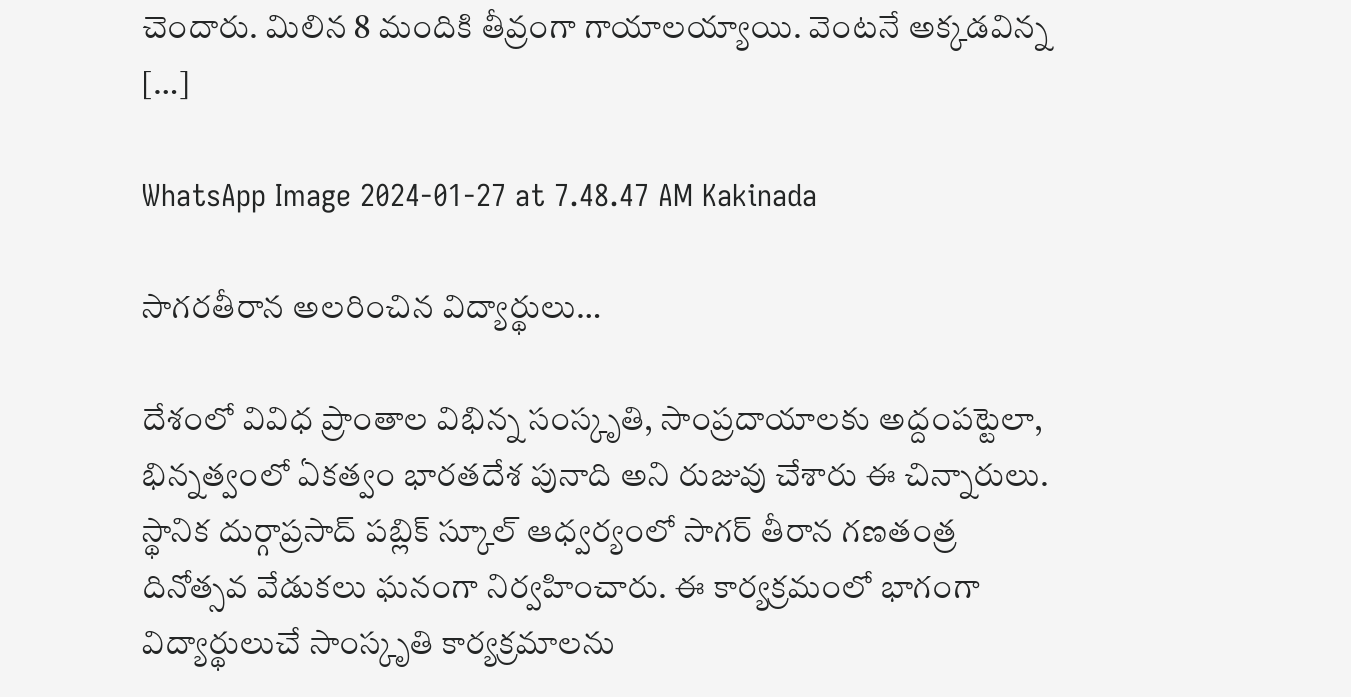చెందారు. మిలిన 8 మందికి తీవ్రంగా గాయాలయ్యాయి. వెంటనే అక్కడవిన్న […]

WhatsApp Image 2024-01-27 at 7.48.47 AM Kakinada

సాగరతీరాన అలరించిన విద్యార్థులు…

దేశంలో వివిధ ప్రాంతాల విభిన్న సంస్కృతి, సాంప్రదాయాలకు అద్దంపట్టెలా, భిన్నత్వంలో ఏకత్వం భారతదేశ పునాది అని రుజువు చేశారు ఈ చిన్నారులు. స్థానిక దుర్గాప్రసాద్ పబ్లిక్ స్కూల్ ఆధ్వర్యంలో సాగర్ తీరాన గణతంత్ర దినోత్సవ వేడుకలు ఘనంగా నిర్వహించారు. ఈ కార్యక్రమంలో భాగంగా విద్యార్థులుచే సాంస్కృతి కార్యక్రమాలను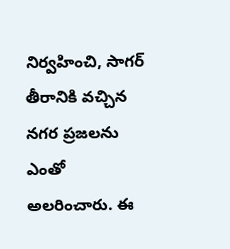నిర్వహించి, సాగర్ తీరానికి వచ్చిన నగర ప్రజలను ఎంతో అలరించారు. ఈ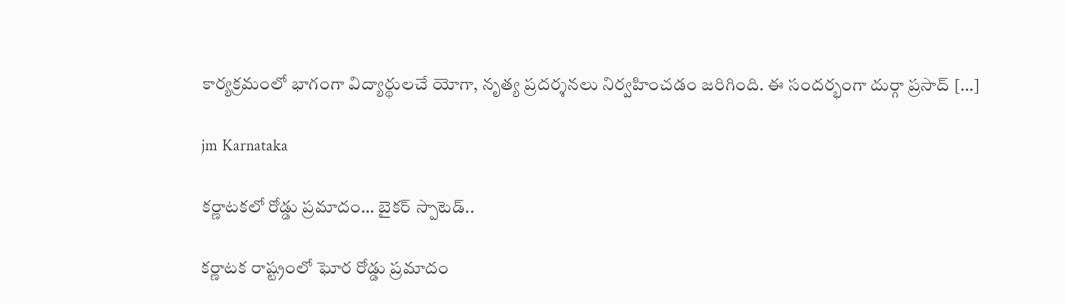కార్యక్రమంలో భాగంగా విద్యార్థులచే యోగా, నృత్య ప్రదర్శనలు నిర్వహించడం జరిగింది. ఈ సందర్భంగా దుర్గా ప్రసాద్ […]

jm Karnataka

కర్ణాటకలో రోడ్డు ప్రమాదం… బైకర్ స్పాటెడ్..

కర్ణాటక రాష్ట్రంలో ఘోర రోడ్డు ప్రమాదం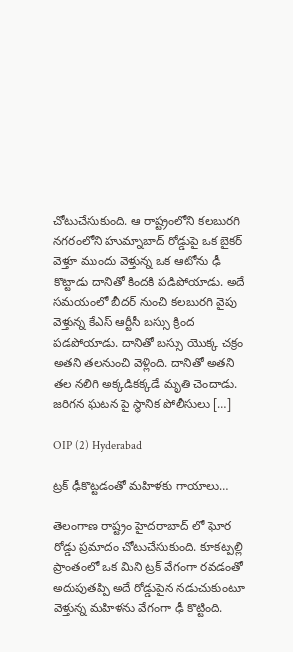చోటుచేసుకుంది. ఆ రాష్ట్రంలోని కలబురగి నగరంలోని హుమ్నాబాద్ రోడ్డుపై ఒక బైకర్ వెళ్తూ ముందు వెళ్తున్న ఒక ఆటోను ఢీ కొట్టాడు దానితో కిందకి పడిపోయాడు. అదే సమయంలో బీదర్ నుంచి కలబురగి వైపు వెళ్తున్న కేఎస్ ఆర్టీసీ బస్సు క్రింద పడపోయాడు. దానితో బస్సు యొక్క చక్రం అతని తలనుంచి వెళ్లింది. దానితో అతని తల నలిగి అక్కడికక్కడే మృతి చెందాడు. జరిగన ఘటన పై స్థానిక పోలీసులు […]

OIP (2) Hyderabad

ట్రక్ ఢీకొట్టడంతో మహిళకు గాయాలు…

తెలంగాణ రాష్ట్రం హైదరాబాద్ లో ఘోర రోడ్డు ప్రమాదం చోటుచేసుకుంది. కూకట్పల్లి ప్రాంతంలో ఒక మిని ట్రక్ వేగంగా రవడంతో అదుపుతప్పి అదే రోడ్డుపైన నడుచుకుంటూ వెళ్తున్న మహిళను వేగంగా ఢీ కొట్టింది.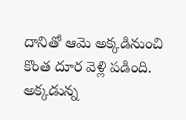దానితో ఆమె అక్కడినుంచి కొంత దూర వెళ్లి పడింది. అక్కడున్న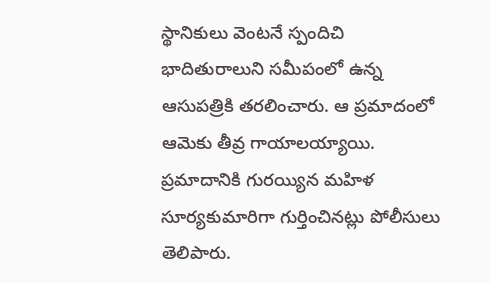స్థానికులు వెంటనే స్పందిచి భాదితురాలుని సమీపంలో ఉన్న ఆసుపత్రికి తరలించారు. ఆ ప్రమాదంలో ఆమెకు తీవ్ర గాయాలయ్యాయి. ప్రమాదానికి గురయ్యిన మహిళ సూర్యకుమారిగా గుర్తించినట్లు పోలీసులు తెలిపారు.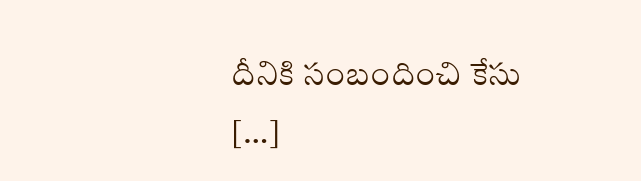దీనికి సంబందించి కేసు […]